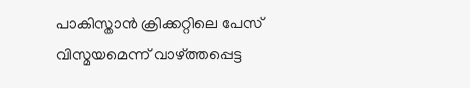പാകിസ്താൻ ക്രിക്കറ്റിലെ പേസ് വിസ്മയമെന്ന് വാഴ്ത്തപ്പെട്ട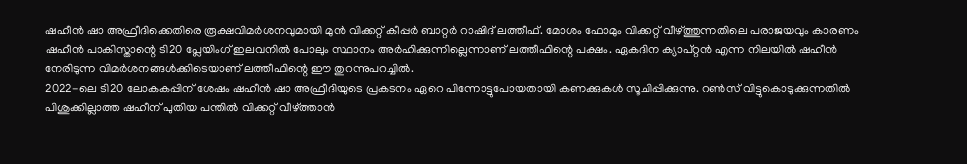ഷഹീൻ ഷാ അഫ്രീദിക്കെതിരെ രൂക്ഷവിമർശനവുമായി മുൻ വിക്കറ്റ് കീപ്പർ ബാറ്റർ റാഷിദ് ലത്തീഫ്. മോശം ഫോമും വിക്കറ്റ് വീഴ്ത്തുന്നതിലെ പരാജയവും കാരണം ഷഹീൻ പാകിസ്താന്റെ ടി20 പ്ലേയിംഗ് ഇലവനിൽ പോലും സ്ഥാനം അർഹിക്കുന്നില്ലെന്നാണ് ലത്തീഫിന്റെ പക്ഷം. ഏകദിന ക്യാപ്റ്റൻ എന്ന നിലയിൽ ഷഹീൻ നേരിടുന്ന വിമർശനങ്ങൾക്കിടെയാണ് ലത്തീഫിന്റെ ഈ തുറന്നുപറച്ചിൽ.
2022-ലെ ടി20 ലോകകപ്പിന് ശേഷം ഷഹീൻ ഷാ അഫ്രീദിയുടെ പ്രകടനം ഏറെ പിന്നോട്ടുപോയതായി കണക്കുകൾ സൂചിപ്പിക്കുന്നു. റൺസ് വിട്ടുകൊടുക്കുന്നതിൽ പിശുക്കില്ലാത്ത ഷഹീന് പുതിയ പന്തിൽ വിക്കറ്റ് വീഴ്ത്താൻ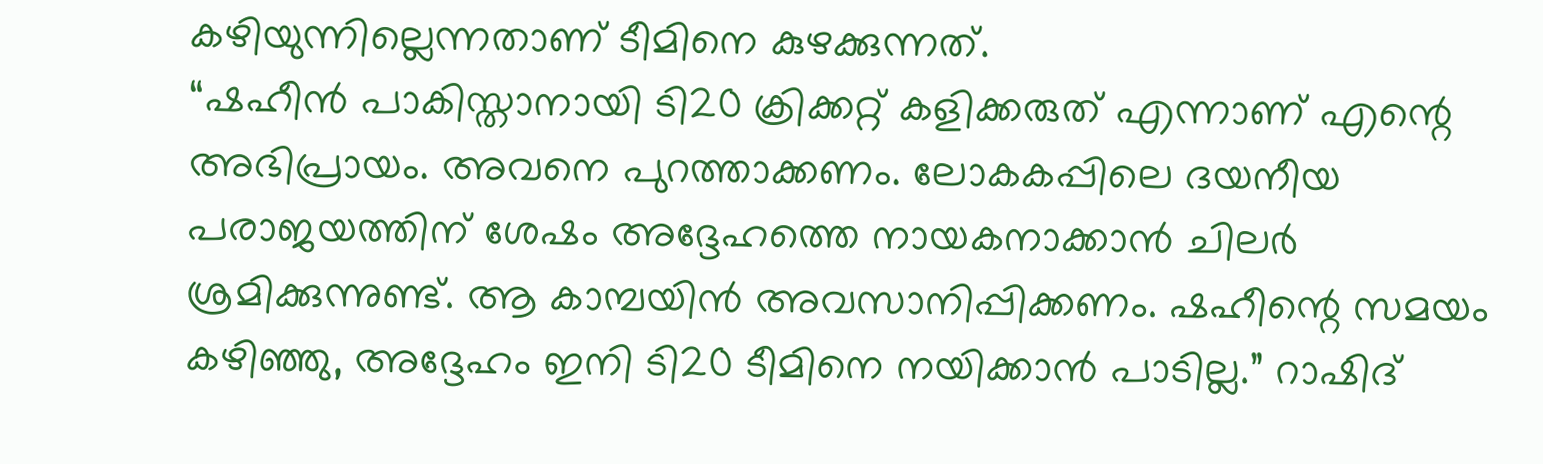കഴിയുന്നില്ലെന്നതാണ് ടീമിനെ കുഴക്കുന്നത്.
“ഷഹീൻ പാകിസ്താനായി ടി20 ക്രിക്കറ്റ് കളിക്കരുത് എന്നാണ് എന്റെ അഭിപ്രായം. അവനെ പുറത്താക്കണം. ലോകകപ്പിലെ ദയനീയ പരാജയത്തിന് ശേഷം അദ്ദേഹത്തെ നായകനാക്കാൻ ചിലർ ശ്രമിക്കുന്നുണ്ട്. ആ കാമ്പയിൻ അവസാനിപ്പിക്കണം. ഷഹീന്റെ സമയം കഴിഞ്ഞു, അദ്ദേഹം ഇനി ടി20 ടീമിനെ നയിക്കാൻ പാടില്ല.” റാഷിദ്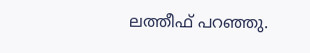ലത്തീഫ് പറഞ്ഞു.